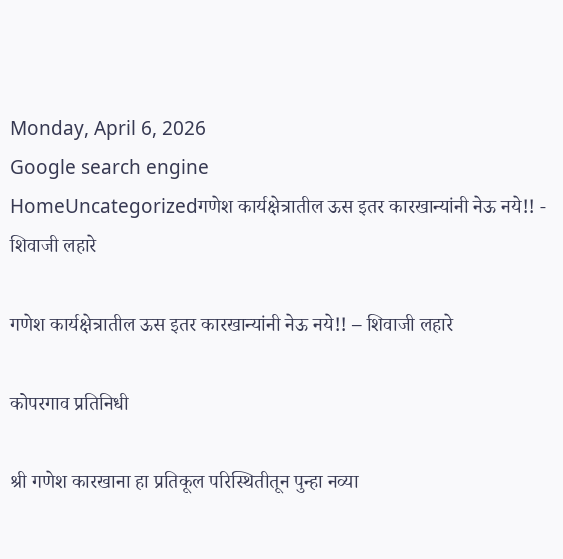Monday, April 6, 2026
Google search engine
HomeUncategorizedगणेश कार्यक्षेत्रातील ऊस इतर कारखान्यांनी नेऊ नये!! - शिवाजी लहारे

गणेश कार्यक्षेत्रातील ऊस इतर कारखान्यांनी नेऊ नये!! – शिवाजी लहारे

कोपरगाव प्रतिनिधी

श्री गणेश कारखाना हा प्रतिकूल परिस्थितीतून पुन्हा नव्या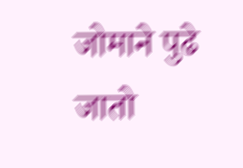जोमाने पुढे जातो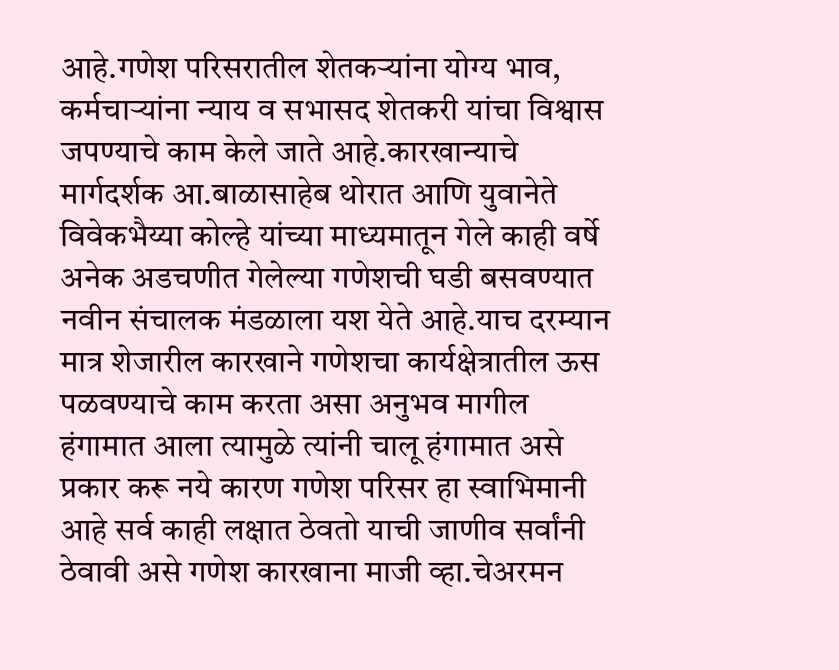आहे.गणेश परिसरातील शेतकऱ्यांना योग्य भाव, कर्मचाऱ्यांना न्याय व सभासद शेतकरी यांचा विश्वास जपण्याचे काम केले जाते आहे.कारखान्याचे मार्गदर्शक आ.बाळासाहेब थोरात आणि युवानेते विवेकभैय्या कोल्हे यांच्या माध्यमातून गेले काही वर्षे अनेक अडचणीत गेलेल्या गणेशची घडी बसवण्यात नवीन संचालक मंडळाला यश येते आहे.याच दरम्यान मात्र शेजारील कारखाने गणेशचा कार्यक्षेत्रातील ऊस पळवण्याचे काम करता असा अनुभव मागील हंगामात आला त्यामुळे त्यांनी चालू हंगामात असे प्रकार करू नये कारण गणेश परिसर हा स्वाभिमानी आहे सर्व काही लक्षात ठेवतो याची जाणीव सर्वांनी ठेवावी असे गणेश कारखाना माजी व्हा.चेअरमन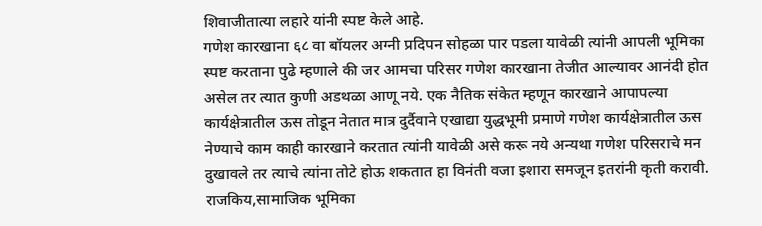शिवाजीतात्या लहारे यांनी स्पष्ट केले आहे.
गणेश कारखाना ६८ वा बॉयलर अग्नी प्रदिपन सोहळा पार पडला यावेळी त्यांनी आपली भूमिका स्पष्ट करताना पुढे म्हणाले की जर आमचा परिसर गणेश कारखाना तेजीत आल्यावर आनंदी होत असेल तर त्यात कुणी अडथळा आणू नये. एक नैतिक संकेत म्हणून कारखाने आपापल्या कार्यक्षेत्रातील ऊस तोडून नेतात मात्र दुर्दैवाने एखाद्या युद्धभूमी प्रमाणे गणेश कार्यक्षेत्रातील ऊस नेण्याचे काम काही कारखाने करतात त्यांनी यावेळी असे करू नये अन्यथा गणेश परिसराचे मन दुखावले तर त्याचे त्यांना तोटे होऊ शकतात हा विनंती वजा इशारा समजून इतरांनी कृती करावी.
राजकिय,सामाजिक भूमिका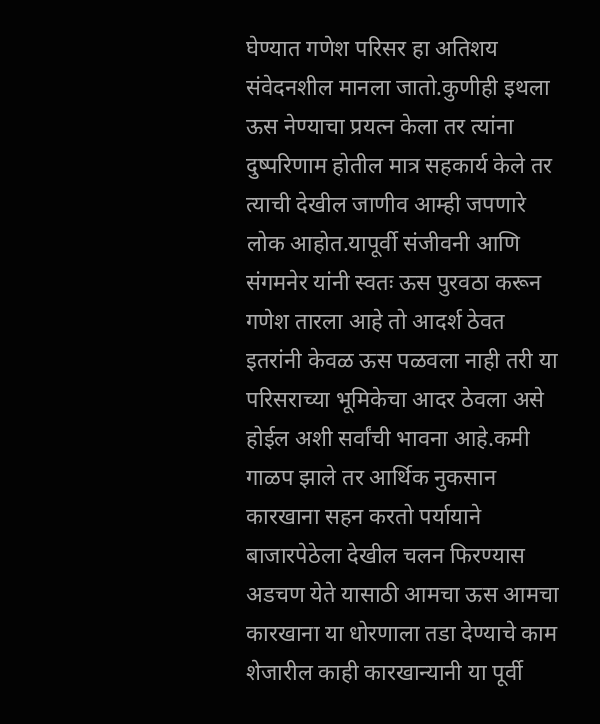घेण्यात गणेश परिसर हा अतिशय संवेदनशील मानला जातो.कुणीही इथला ऊस नेण्याचा प्रयत्न केला तर त्यांना दुष्परिणाम होतील मात्र सहकार्य केले तर त्याची देखील जाणीव आम्ही जपणारे लोक आहोत.यापूर्वी संजीवनी आणि संगमनेर यांनी स्वतः ऊस पुरवठा करून गणेश तारला आहे तो आदर्श ठेवत इतरांनी केवळ ऊस पळवला नाही तरी या परिसराच्या भूमिकेचा आदर ठेवला असे होईल अशी सर्वांची भावना आहे.कमी गाळप झाले तर आर्थिक नुकसान कारखाना सहन करतो पर्यायाने बाजारपेठेला देखील चलन फिरण्यास अडचण येते यासाठी आमचा ऊस आमचा कारखाना या धोरणाला तडा देण्याचे काम शेजारील काही कारखान्यानी या पूर्वी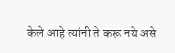केले आहे त्यांनी ते करू नये असे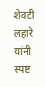शेवटी लहारे यांनी स्पष्ट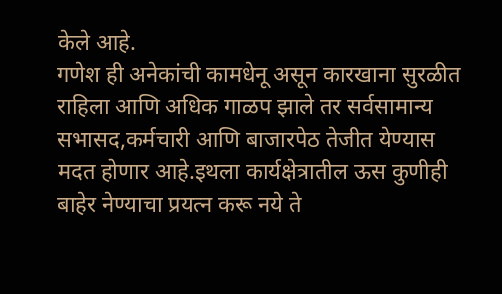केले आहे.
गणेश ही अनेकांची कामधेनू असून कारखाना सुरळीत राहिला आणि अधिक गाळप झाले तर सर्वसामान्य सभासद,कर्मचारी आणि बाजारपेठ तेजीत येण्यास मदत होणार आहे.इथला कार्यक्षेत्रातील ऊस कुणीही बाहेर नेण्याचा प्रयत्न करू नये ते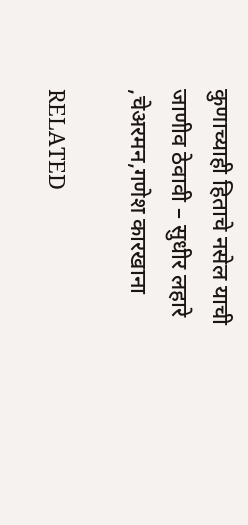कुणाच्याही हिताचे नसेल याची जाणीव ठेवावी – सुधीर लहारे ,चेअरमन,गणेश कारखाना

RELATED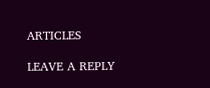ARTICLES

LEAVE A REPLY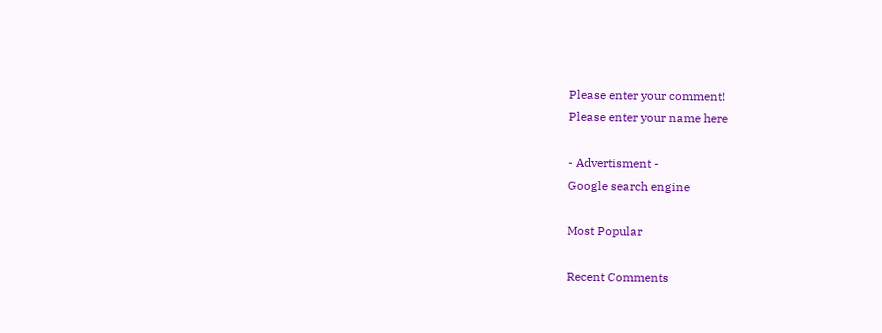Please enter your comment!
Please enter your name here

- Advertisment -
Google search engine

Most Popular

Recent Comments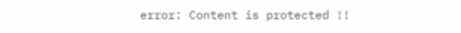error: Content is protected !!